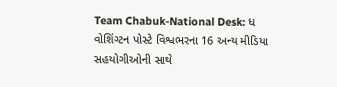Team Chabuk-National Desk: ધ વોશિંગ્ટન પોસ્ટે વિશ્વભરના 16 અન્ય મીડિયા સહયોગીઓની સાથે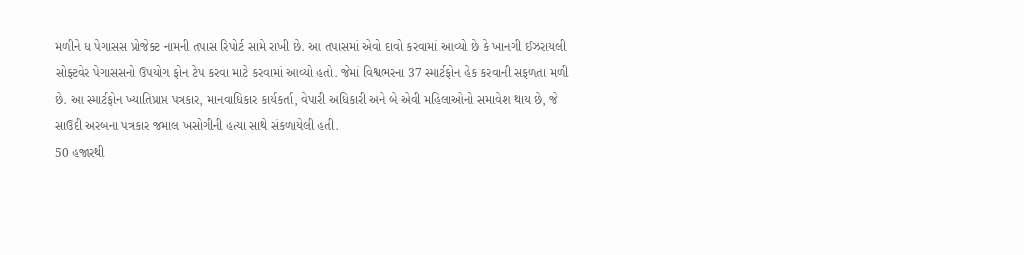મળીને ધ પેગાસસ પ્રોજેક્ટ નામની તપાસ રિપોર્ટ સામે રાખી છે. આ તપાસમાં એવો દાવો કરવામાં આવ્યો છે કે ખાનગી ઈઝરાયલી સોફ્ટવેર પેગાસસનો ઉપયોગ ફોન ટેપ કરવા માટે કરવામાં આવ્યો હતો. જેમાં વિશ્વભરના 37 સ્માર્ટફોન હેક કરવાની સફળતા મળી છે. આ સ્માર્ટફોન ખ્યાતિપ્રાપ્ત પત્રકાર, માનવાધિકાર કાર્યકર્તા, વેપારી અધિકારી અને બે એવી મહિલાઓનો સમાવેશ થાય છે, જે સાઉદી અરબના પત્રકાર જમાલ ખસોગીની હત્યા સાથે સંકળાયેલી હતી.
50 હજારથી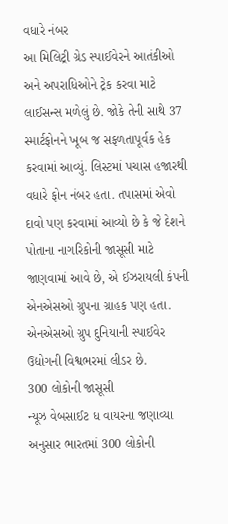વધારે નંબર
આ મિલિટ્રી ગ્રેડ સ્પાઈવેરને આતંકીઓ અને અપરાધિઓને ટ્રેક કરવા માટે લાઈસન્સ મળેલું છે. જોકે તેની સાથે 37 સ્માર્ટફોનને ખૂબ જ સફળતાપૂર્વક હેક કરવામાં આવ્યું. લિસ્ટમાં પચાસ હજારથી વધારે ફોન નંબર હતા. તપાસમાં એવો દાવો પણ કરવામાં આવ્યો છે કે જે દેશને પોતાના નાગરિકોની જાસૂસી માટે જાણવામાં આવે છે, એ ઈઝરાયલી કંપની એનએસઓ ગ્રુપના ગ્રાહક પણ હતા. એનએસઓ ગ્રુપ દુનિયાની સ્પાઈવેર ઉદ્યોગની વિશ્વભરમાં લીડર છે.
300 લોકોની જાસૂસી
ન્યૂઝ વેબસાઈટ ધ વાયરના જણાવ્યા અનુસાર ભારતમાં 300 લોકોની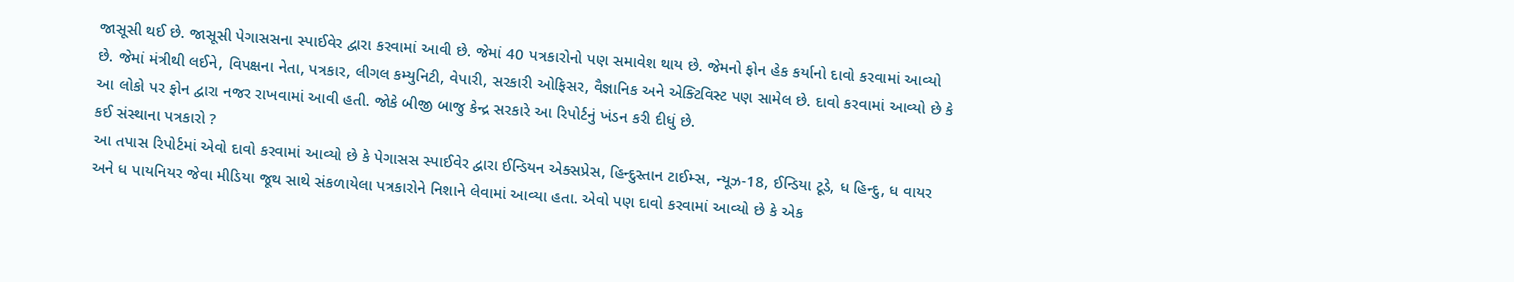જાસૂસી થઈ છે. જાસૂસી પેગાસસના સ્પાઈવેર દ્વારા કરવામાં આવી છે. જેમાં 40 પત્રકારોનો પણ સમાવેશ થાય છે. જેમનો ફોન હેક કર્યાનો દાવો કરવામાં આવ્યો છે. જેમાં મંત્રીથી લઈને, વિપક્ષના નેતા, પત્રકાર, લીગલ કમ્યુનિટી, વેપારી, સરકારી ઓફિસર, વૈજ્ઞાનિક અને એક્ટિવિસ્ટ પણ સામેલ છે. દાવો કરવામાં આવ્યો છે કે આ લોકો પર ફોન દ્વારા નજર રાખવામાં આવી હતી. જોકે બીજી બાજુ કેન્દ્ર સરકારે આ રિપોર્ટનું ખંડન કરી દીધું છે.
કઈ સંસ્થાના પત્રકારો ?
આ તપાસ રિપોર્ટમાં એવો દાવો કરવામાં આવ્યો છે કે પેગાસસ સ્પાઈવેર દ્વારા ઈન્ડિયન એક્સપ્રેસ, હિન્દુસ્તાન ટાઈમ્સ, ન્યૂઝ-18, ઈન્ડિયા ટૂડે, ધ હિન્દુ, ધ વાયર અને ધ પાયનિયર જેવા મીડિયા જૂથ સાથે સંકળાયેલા પત્રકારોને નિશાને લેવામાં આવ્યા હતા. એવો પણ દાવો કરવામાં આવ્યો છે કે એક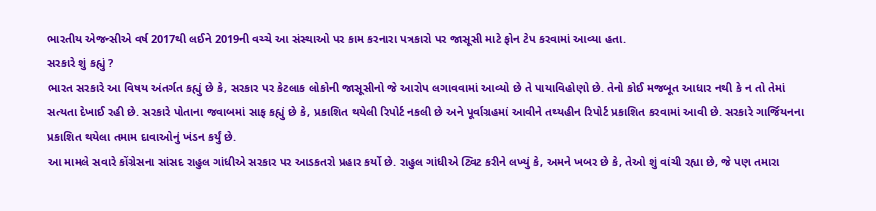ભારતીય એજન્સીએ વર્ષ 2017થી લઈને 2019ની વચ્ચે આ સંસ્થાઓ પર કામ કરનારા પત્રકારો પર જાસૂસી માટે ફોન ટેપ કરવામાં આવ્યા હતા.
સરકારે શું કહ્યું ?
ભારત સરકારે આ વિષય અંતર્ગત કહ્યું છે કે, સરકાર પર કેટલાક લોકોની જાસૂસીનો જે આરોપ લગાવવામાં આવ્યો છે તે પાયાવિહોણો છે. તેનો કોઈ મજબૂત આધાર નથી કે ન તો તેમાં સત્યતા દેખાઈ રહી છે. સરકારે પોતાના જવાબમાં સાફ કહ્યું છે કે, પ્રકાશિત થયેલી રિપોર્ટ નકલી છે અને પૂર્વાગ્રહમાં આવીને તથ્યહીન રિપોર્ટ પ્રકાશિત કરવામાં આવી છે. સરકારે ગાર્જિયનના પ્રકાશિત થયેલા તમામ દાવાઓનું ખંડન કર્યું છે.
આ મામલે સવારે કોંગ્રેસના સાંસદ રાહુલ ગાંધીએ સરકાર પર આડકતરો પ્રહાર કર્યો છે. રાહુલ ગાંધીએ ટ્વિટ કરીને લખ્યું કે, અમને ખબર છે કે, તેઓ શું વાંચી રહ્યા છે, જે પણ તમારા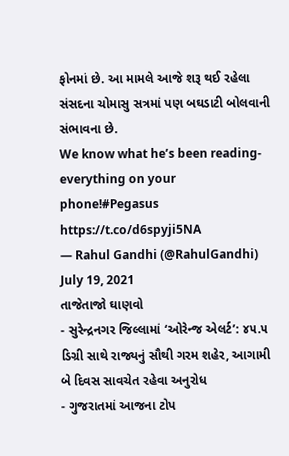ફોનમાં છે. આ મામલે આજે શરૂ થઈ રહેલા સંસદના ચોમાસુ સત્રમાં પણ બઘડાટી બોલવાની સંભાવના છે.
We know what he’s been reading- everything on your phone!#Pegasus https://t.co/d6spyji5NA
— Rahul Gandhi (@RahulGandhi) July 19, 2021
તાજેતાજો ઘાણવો
- સુરેન્દ્રનગર જિલ્લામાં ‘ઓરેન્જ એલર્ટ’: ૪૫.૫ ડિગ્રી સાથે રાજ્યનું સૌથી ગરમ શહેર, આગામી બે દિવસ સાવચેત રહેવા અનુરોધ
- ગુજરાતમાં આજના ટોપ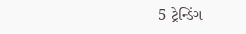5 ટ્રેન્ડિંગ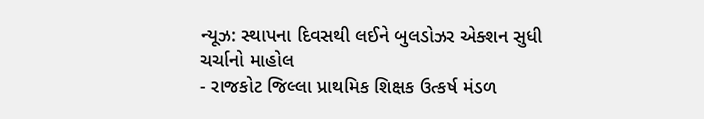ન્યૂઝ: સ્થાપના દિવસથી લઈને બુલડોઝર એક્શન સુધી ચર્ચાનો માહોલ
- રાજકોટ જિલ્લા પ્રાથમિક શિક્ષક ઉત્કર્ષ મંડળ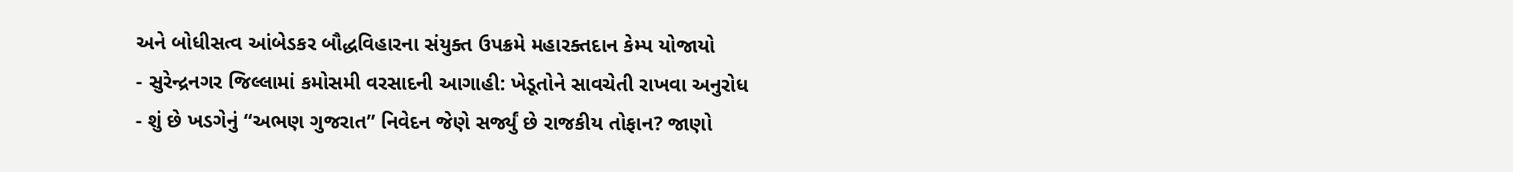અને બોધીસત્વ આંબેડકર બૌદ્ધવિહારના સંયુક્ત ઉપક્રમે મહારક્તદાન કેમ્પ યોજાયો
- સુરેન્દ્રનગર જિલ્લામાં કમોસમી વરસાદની આગાહી: ખેડૂતોને સાવચેતી રાખવા અનુરોધ
- શું છે ખડગેનું “અભણ ગુજરાત” નિવેદન જેણે સર્જ્યું છે રાજકીય તોફાન? જાણો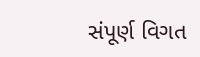સંપૂર્ણ વિગત